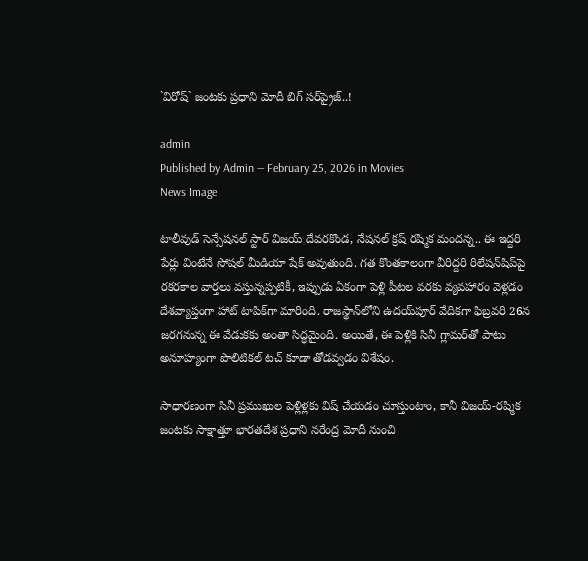`విరోష్‌` జంట‌కు ప్ర‌ధాని మోదీ బిగ్ స‌ర్‌ప్రైజ్‌..!

admin
Published by Admin — February 25, 2026 in Movies
News Image

టాలీవుడ్ సెన్సేషనల్ స్టార్ విజయ్ దేవరకొండ, నేషనల్ క్రష్ రష్మిక మందన్న.. ఈ ఇద్దరి పేర్లు వింటేనే సోషల్ మీడియా షేక్ అవుతుంది. గత కొంతకాలంగా వీరిద్దరి రిలేషన్‌షిప్‌పై రకరకాల వార్తలు వస్తున్నప్పటికీ, ఇప్పుడు ఏకంగా పెళ్లి పీటల వరకు వ్యవహారం వెళ్లడం దేశవ్యాప్తంగా హాట్ టాపిక్‌గా మారింది. రాజస్థాన్‌లోని ఉదయ్‌పూర్ వేదికగా ఫిబ్రవరి 26న జరగనున్న ఈ వేడుకకు అంతా సిద్ధమైంది. అయితే, ఈ పెళ్లికి సినీ గ్లామర్‌తో పాటు అనూహ్యంగా పొలిటికల్ టచ్ కూడా తోడవ్వడం విశేషం.

సాధారణంగా సినీ ప్రముఖుల పెళ్లిళ్లకు విష్ చేయడం చూస్తుంటాం, కానీ విజయ్-రష్మిక జంటకు సాక్షాత్తూ భారతదేశ ప్రధాని నరేంద్ర మోదీ నుంచి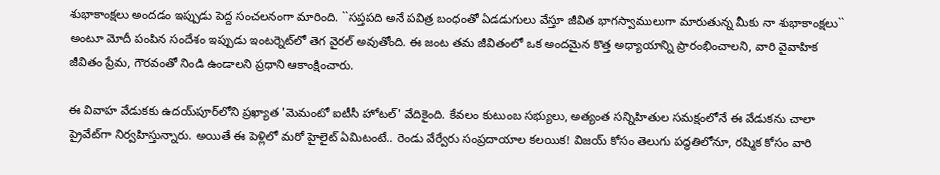శుభాకాంక్షలు అందడం ఇప్పుడు పెద్ద సంచలనంగా మారింది. ``సప్తపది అనే పవిత్ర బంధంతో ఏడడుగులు వేస్తూ జీవిత భాగస్వాములుగా మారుతున్న మీకు నా శుభాకాంక్షలు`` అంటూ మోదీ పంపిన సందేశం ఇప్పుడు ఇంటర్నెట్‌లో తెగ‌ వైరల్ అవుతోంది. ఈ జంట తమ జీవితంలో ఒక అందమైన కొత్త అధ్యాయాన్ని ప్రారంభించాలని, వారి వైవాహిక జీవితం ప్రేమ, గౌరవంతో నిండి ఉండాలని ప్రధాని ఆకాంక్షించారు.

ఈ వివాహ వేడుకకు ఉదయ్‌పూర్‌లోని ప్రఖ్యాత 'మెమంటో ఐటీసీ హోటల్' వేదికైంది. కేవలం కుటుంబ సభ్యులు, అత్యంత సన్నిహితుల సమక్షంలోనే ఈ వేడుకను చాలా ప్రైవేట్‌గా నిర్వహిస్తున్నారు. అయితే ఈ పెళ్లిలో మరో హైలైట్ ఏమిటంటే.. రెండు వేర్వేరు సంప్రదాయాల కలయిక! విజయ్ కోసం తెలుగు పద్ధతిలోనూ, రష్మిక కోసం వారి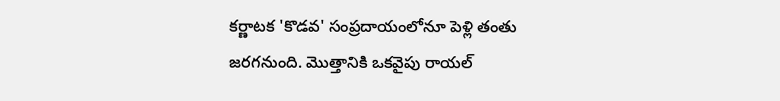కర్ణాటక 'కొడవ' సంప్రదాయంలోనూ పెళ్లి తంతు జరగనుంది. మొత్తానికి ఒకవైపు రాయల్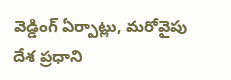వెడ్డింగ్ ఏర్పాట్లు, మరోవైపు దేశ ప్రధాని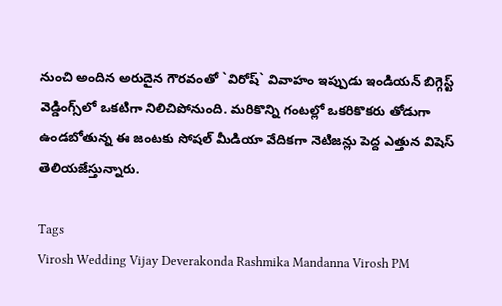నుంచి అందిన అరుదైన గౌరవంతో `విరోష్` వివాహం ఇప్పుడు ఇండియన్ బిగ్గెస్ట్ వెడ్డింగ్స్‌లో ఒకటిగా నిలిచిపోనుంది. మరికొన్ని గంటల్లో ఒకరికొకరు తోడుగా ఉండబోతున్న ఈ జంటకు సోషల్ మీడియా వేదికగా నెటిజన్లు పెద్ద ఎత్తున విషెస్ తెలియజేస్తున్నారు.

Tags
Virosh Wedding Vijay Deverakonda Rashmika Mandanna Virosh PM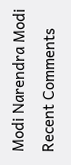Modi Narendra Modi
Recent Comments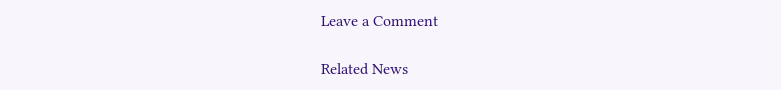Leave a Comment

Related News